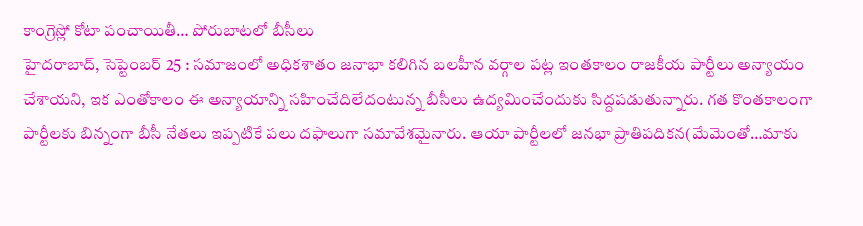కాంగ్రెస్లో కోటా పంచాయితీ… పోరుబాటలో బీసీలు
హైదరాబాద్, సెప్టెంబర్ 25 : సమాజంలో అధికశాతం జనాభా కలిగిన బలహీన వర్గాల పట్ల ఇంతకాలం రాజకీయ పార్టీలు అన్యాయం చేశాయని, ఇక ఎంతోకాలం ఈ అన్యాయాన్ని సహించేదిలేదంటున్న బీసీలు ఉద్యమించేందుకు సిద్దపడుతున్నారు. గత కొంతకాలంగా పార్టీలకు బిన్నంగా బీసీ నేతలు ఇప్పటికే పలు దఫాలుగా సమావేశమైనారు. ఆయా పార్టీలలో జనభా ప్రాతిపదికన(మేమెంతో…మాకు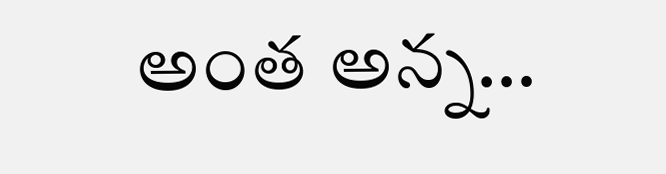అంత అన్న…